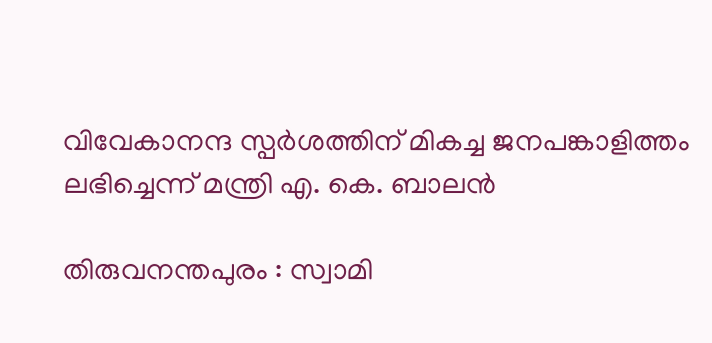വിവേകാനന്ദ സ്പര്‍ശത്തിന് മികച്ച ജനപങ്കാളിത്തം ലഭിച്ചെന്ന് മന്ത്രി എ. കെ. ബാലന്‍

തിരുവനന്തപുരം : സ്വാമി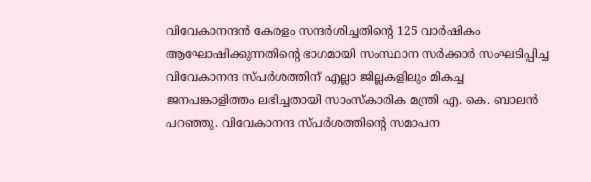വിവേകാനന്ദന്‍ കേരളം സന്ദര്‍ശിച്ചതിന്റെ 125 വാര്‍ഷികം ആഘോഷിക്കുന്നതിന്റെ ഭാഗമായി സംസ്ഥാന സര്‍ക്കാര്‍ സംഘടിപ്പിച്ച വിവേകാനന്ദ സ്പര്‍ശത്തിന് എല്ലാ ജില്ലകളിലും മികച്ച ജനപങ്കാളിത്തം ലഭിച്ചതായി സാംസ്‌കാരിക മന്ത്രി എ. കെ. ബാലന്‍ പറഞ്ഞു. വിവേകാനന്ദ സ്പര്‍ശത്തിന്റെ സമാപന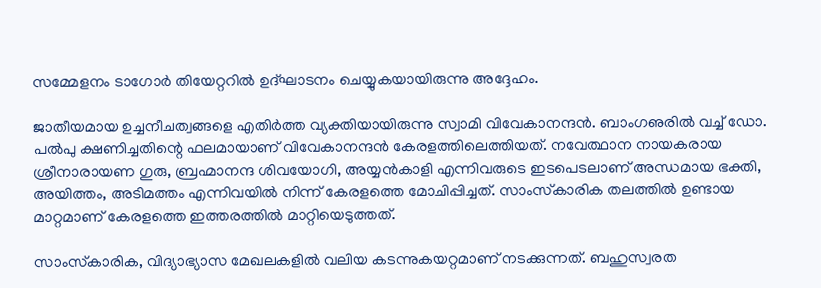സമ്മേളനം ടാഗോര്‍ തിയേറ്ററില്‍ ഉദ്ഘാടനം ചെയ്യുകയായിരുന്നു അദ്ദേഹം.

ജാതീയമായ ഉച്ചനീചത്വങ്ങളെ എതിര്‍ത്ത വ്യക്തിയായിരുന്നു സ്വാമി വിവേകാനന്ദന്‍. ബാംഗഌരില്‍ വച്ച് ഡോ. പല്‍പു ക്ഷണിച്ചതിന്റെ ഫലമായാണ് വിവേകാനന്ദന്‍ കേരളത്തിലെത്തിയത്. നവേത്ഥാന നായകരായ ശ്രീനാരായണ ഗുരു, ബ്രഹ്മാനന്ദ ശിവയോഗി, അയ്യന്‍കാളി എന്നിവരുടെ ഇടപെടലാണ് അന്ധമായ ഭക്തി, അയിത്തം, അടിമത്തം എന്നിവയില്‍ നിന്ന് കേരളത്തെ മോചിപ്പിച്ചത്. സാംസ്‌കാരിക തലത്തില്‍ ഉണ്ടായ മാറ്റമാണ് കേരളത്തെ ഇത്തരത്തില്‍ മാറ്റിയെടുത്തത്.

സാംസ്‌കാരിക, വിദ്യാഭ്യാസ മേഖലകളില്‍ വലിയ കടന്നുകയറ്റമാണ് നടക്കുന്നത്. ബഹുസ്വരത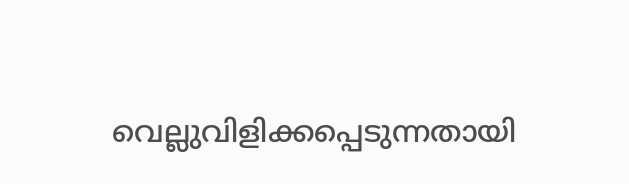വെല്ലുവിളിക്കപ്പെടുന്നതായി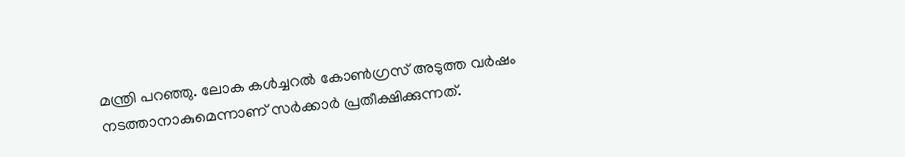മന്ത്രി പറഞ്ഞു. ലോക കള്‍ച്ചറല്‍ കോണ്‍ഗ്രസ് അടുത്ത വര്‍ഷം നടത്താനാകുമെന്നാണ് സര്‍ക്കാര്‍ പ്രതീക്ഷിക്കുന്നത്.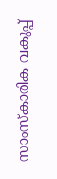സാംസ്‌കാരിക വകുപ്പ്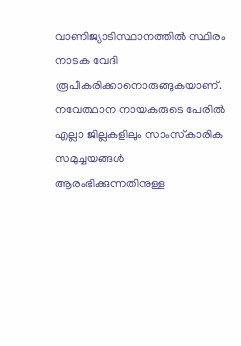വാണിജ്യാടിസ്ഥാനത്തില്‍ സ്ഥിരം നാടക വേദി രൂപീകരിക്കാനൊരുങ്ങുകയാണ്. നവേത്ഥാന നായകരുടെ പേരില്‍ എല്ലാ ജില്ലകളിലും സാംസ്‌കാരിക സമുച്ചയങ്ങള്‍ ആരംഭിക്കുന്നതിനുള്ള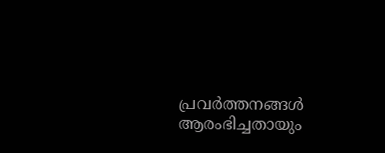പ്രവര്‍ത്തനങ്ങള്‍ ആരംഭിച്ചതായും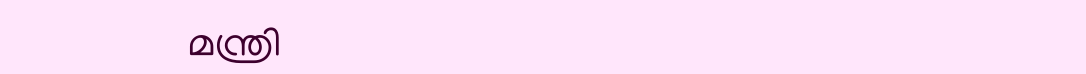മന്ത്രി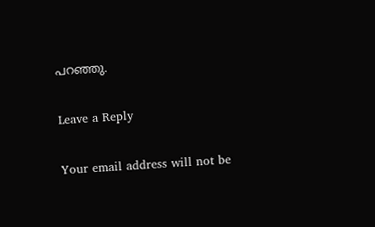പറഞ്ഞു.

Leave a Reply

Your email address will not be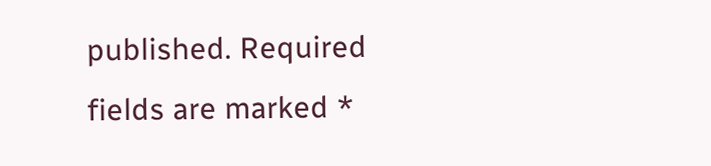published. Required fields are marked *